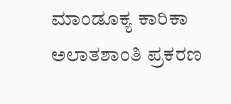ಮಾಂಡೂಕ್ಯ ಕಾರಿಕಾ ಅಲಾತಶಾಂತಿ ಪ್ರಕರಣ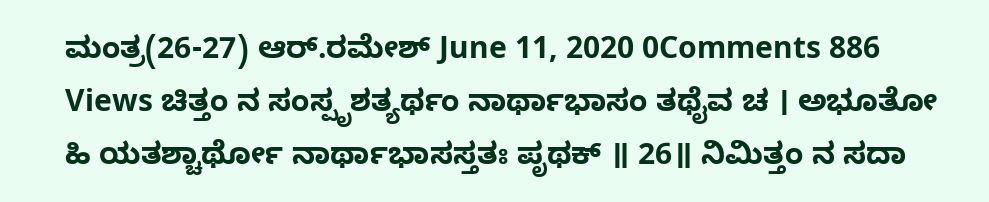ಮಂತ್ರ(26-27) ಆರ್.ರಮೇಶ್ June 11, 2020 0Comments 886 Views ಚಿತ್ತಂ ನ ಸಂಸ್ಪೃಶತ್ಯರ್ಥಂ ನಾರ್ಥಾಭಾಸಂ ತಥೈವ ಚ । ಅಭೂತೋ ಹಿ ಯತಶ್ಚಾರ್ಥೋ ನಾರ್ಥಾಭಾಸಸ್ತತಃ ಪೃಥಕ್ ॥ 26॥ ನಿಮಿತ್ತಂ ನ ಸದಾ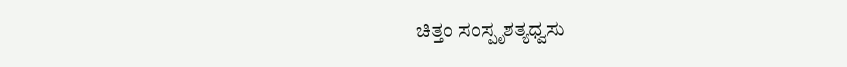ಚಿತ್ತಂ ಸಂಸ್ಪೃಶತ್ಯಧ್ವಸು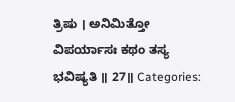ತ್ರಿಷು । ಅನಿಮಿತ್ತೋ ವಿಪರ್ಯಾಸಃ ಕಥಂ ತಸ್ಯ ಭವಿಷ್ಯತಿ ॥ 27॥ Categories: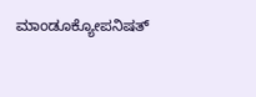ಮಾಂಡೂಕ್ಯೋಪನಿಷತ್